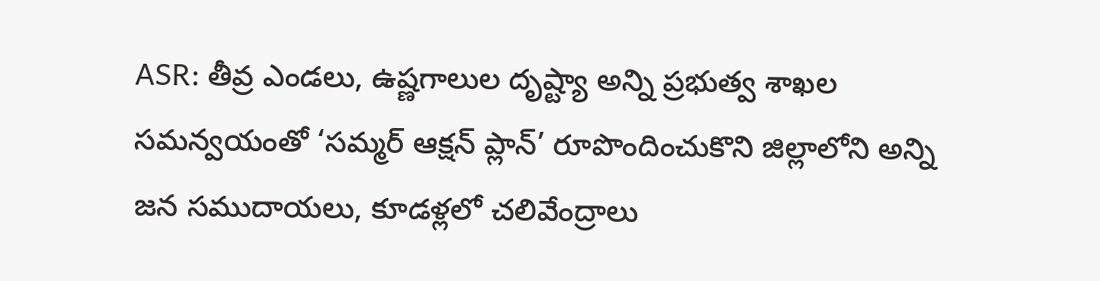ASR: తీవ్ర ఎండలు, ఉష్ణగాలుల దృష్ట్యా అన్ని ప్రభుత్వ శాఖల సమన్వయంతో ‘సమ్మర్ ఆక్షన్ ప్లాన్’ రూపొందించుకొని జిల్లాలోని అన్ని జన సముదాయలు, కూడళ్లలో చలివేంద్రాలు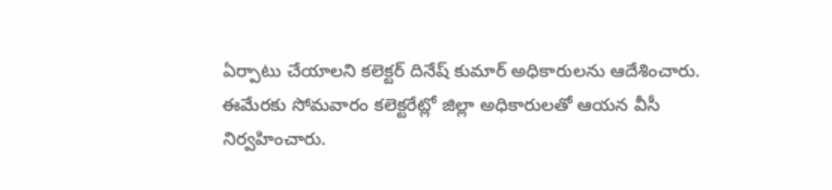ఏర్పాటు చేయాలని కలెక్టర్ దినేష్ కుమార్ అధికారులను ఆదేశించారు. ఈమేరకు సోమవారం కలెక్టరేట్లో జిల్లా అధికారులతో ఆయన వీసీ నిర్వహించారు.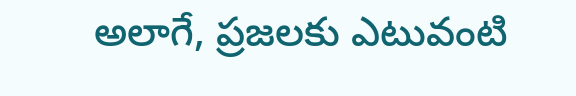అలాగే, ప్రజలకు ఎటువంటి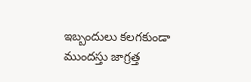ఇబ్బందులు కలగకుండా ముందస్తు జాగ్రత్త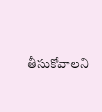తీసుకోవాలని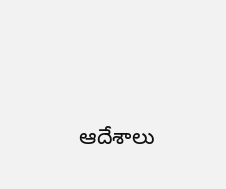ఆదేశాలు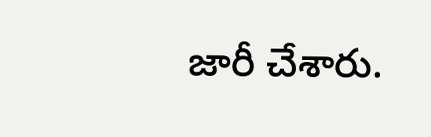జారీ చేశారు.